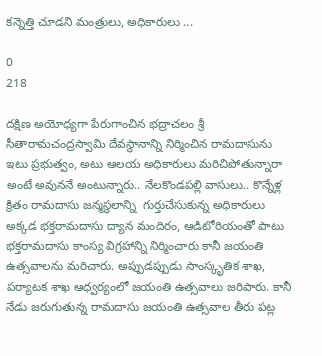కన్నెత్తి చూడని మంత్రులు, అధికారులు ...

0
218

దక్షిణ అయోధ్యగా పేరుగాంచిన భద్రాచలం శ్రీ సీతారామచంద్రస్వామి దేవస్థానాన్ని నిర్మించిన రామదాసును ఇటు ప్రభుత్వం, అటు ఆలయ అధికారులు మరిచిపోతున్నారా అంటే అవుననే అంటున్నారు.. నేలకొండపల్లి వాసులు.. కొన్నేళ్ల క్రితం రామదాసు జన్మస్థలాన్ని  గుర్తుచేసుకున్న అధికారులు అక్కడ భక్తరామదాసు ద్యాన మందిరం, ఆడిటోరియంతో పాటు భక్తరామదాసు కాంస్య విగ్రహాన్ని నిర్మించారు కానీ జయంతి ఉత్సవాలను మరిచారు. అప్పుడప్పుడు సాంస్కృతిక శాఖ, పర్యాటక శాఖ ఆధ్వర్యంలో జయంతి ఉత్సవాలు జరిపారు. కానీ నేడు జరుగుతున్న రామదాసు జయంతి ఉత్సవాల తీరు పట్ల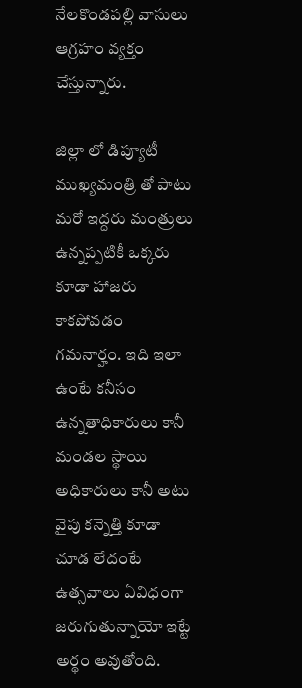నేలకొండపల్లి వాసులు ఆగ్రహం వ్యక్తం చేస్తున్నారు.

జిల్లా లో డిప్యూటీ ముఖ్యమంత్రి తో పాటు మరో ఇద్దరు మంత్రులు ఉన్నప్పటికీ ఒక్కరు కూడా హాజరు కాకపోవడం గమనార్హం. ఇది ఇలా ఉంటే కనీసం ఉన్నతాధికారులు కానీ మండల స్థాయి అధికారులు కానీ అటు వైపు కన్నెత్తి కూడా చూడ లేదంటే ఉత్సవాలు ఏవిధంగా జరుగుతున్నాయో ఇట్టే అర్థం అవుతోంది.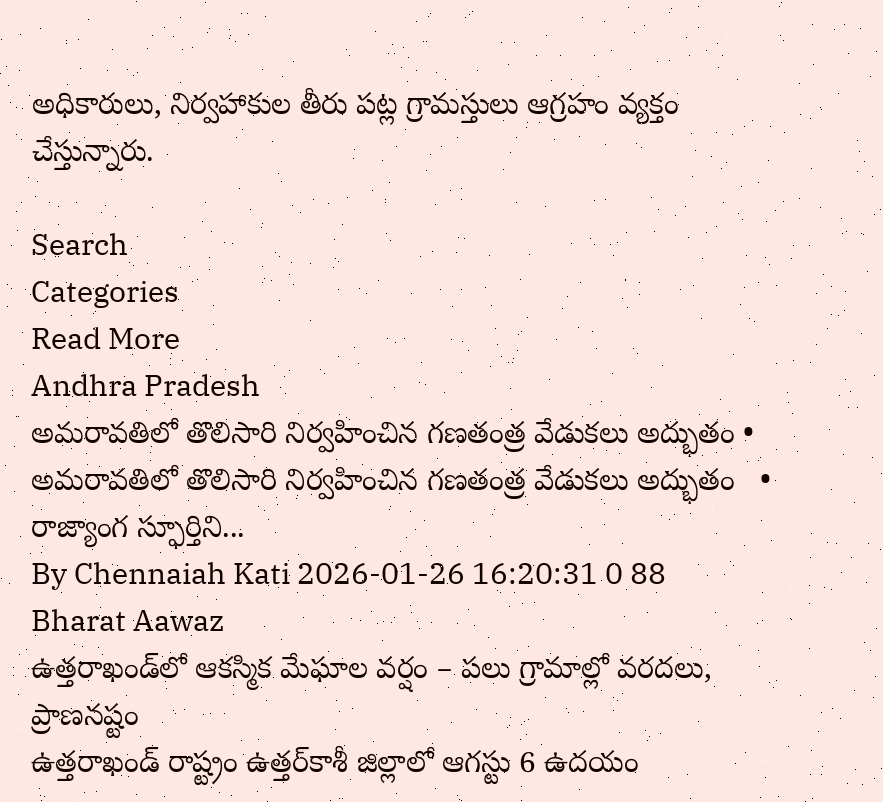అధికారులు, నిర్వహాకుల తీరు పట్ల గ్రామస్తులు ఆగ్రహం వ్యక్తం చేస్తున్నారు.

Search
Categories
Read More
Andhra Pradesh
అమరావతిలో తొలిసారి నిర్వహించిన గణతంత్ర వేడుకలు అద్భుతం •
అమరావతిలో తొలిసారి నిర్వహించిన గణతంత్ర వేడుకలు అద్భుతం   • రాజ్యాంగ స్ఫూర్తిని...
By Chennaiah Kati 2026-01-26 16:20:31 0 88
Bharat Aawaz
ఉత్తరాఖండ్‌లో ఆకస్మిక మేఘాల వర్షం – పలు గ్రామాల్లో వరదలు, ప్రాణనష్టం
ఉత్తరాఖండ్ రాష్ట్రం ఉత్తర్‌కాశీ జిల్లాలో ఆగస్టు 6 ఉదయం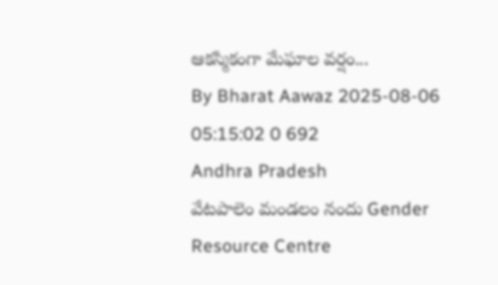ఆకస్మికంగా మేఘాల వర్షం...
By Bharat Aawaz 2025-08-06 05:15:02 0 692
Andhra Pradesh
వేటపాలెం మండలం నందు Gender Resource Centre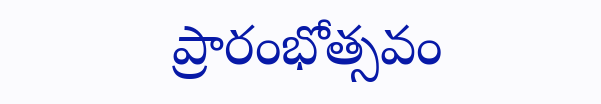ప్రారంభోత్సవం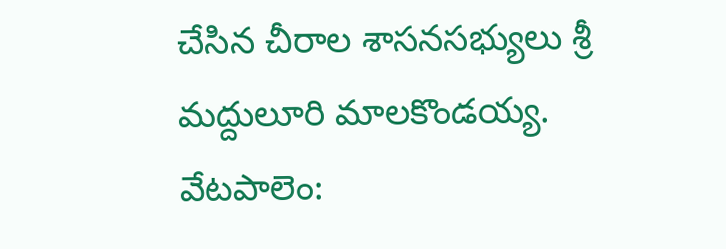చేసిన చీరాల శాసనసభ్యులు శ్రీ మద్దులూరి మాలకొండయ్య.
వేటపాలెం: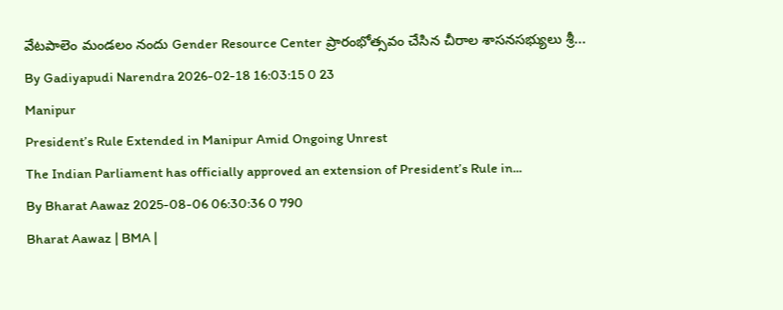వేటపాలెం మండలం నందు Gender Resource Center ప్రారంభోత్సవం చేసిన చీరాల శాసనసభ్యులు శ్రీ...
By Gadiyapudi Narendra 2026-02-18 16:03:15 0 23
Manipur
President’s Rule Extended in Manipur Amid Ongoing Unrest
The Indian Parliament has officially approved an extension of President’s Rule in...
By Bharat Aawaz 2025-08-06 06:30:36 0 790
Bharat Aawaz | BMA |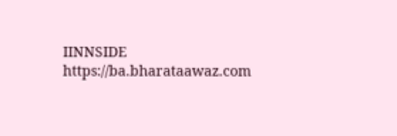IINNSIDE https://ba.bharataawaz.com